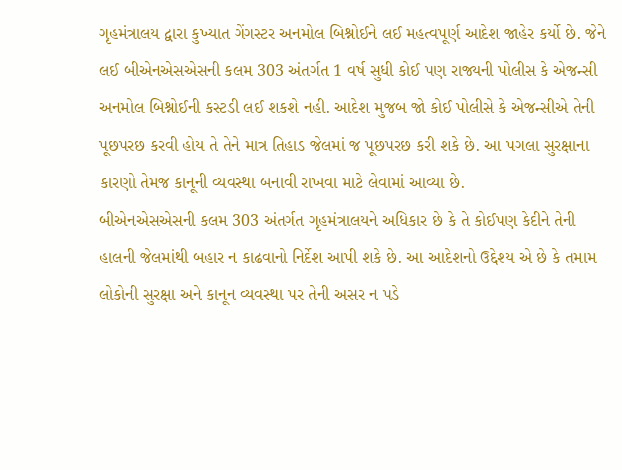ગૃહમંત્રાલય દ્વારા કુખ્યાત ગેંગસ્ટર અનમોલ બિશ્નોઈને લઈ મહત્વપૂર્ણ આદેશ જાહેર કર્યો છે. જેને લઈ બીએનએસએસની કલમ 303 અંતર્ગત 1 વર્ષ સુધી કોઈ પણ રાજ્યની પોલીસ કે એજન્સી અનમોલ બિશ્નોઈની કસ્ટડી લઈ શકશે નહી. આદેશ મુજબ જો કોઈ પોલીસે કે એજન્સીએ તેની પૂછપરછ કરવી હોય તે તેને માત્ર તિહાડ જેલમાં જ પૂછપરછ કરી શકે છે. આ પગલા સુરક્ષાના કારણો તેમજ કાનૂની વ્યવસ્થા બનાવી રાખવા માટે લેવામાં આવ્યા છે.
બીએનએસએસની કલમ 303 અંતર્ગત ગૃહમંત્રાલયને અધિકાર છે કે તે કોઈપણ કેદીને તેની હાલની જેલમાંથી બહાર ન કાઢવાનો નિર્દેશ આપી શકે છે. આ આદેશનો ઉદ્દેશ્ય એ છે કે તમામ લોકોની સુરક્ષા અને કાનૂન વ્યવસ્થા પર તેની અસર ન પડે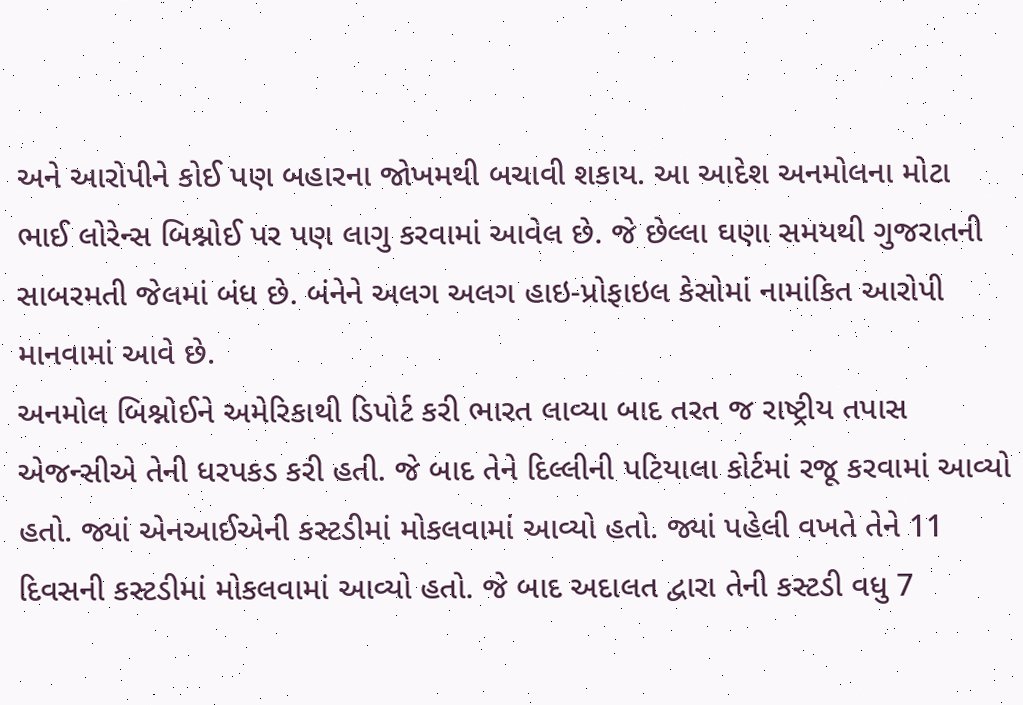અને આરોપીને કોઈ પણ બહારના જોખમથી બચાવી શકાય. આ આદેશ અનમોલના મોટા ભાઈ લોરેન્સ બિશ્નોઈ પર પણ લાગુ કરવામાં આવેલ છે. જે છેલ્લા ઘણા સમયથી ગુજરાતની સાબરમતી જેલમાં બંધ છે. બંનેને અલગ અલગ હાઇ-પ્રોફાઇલ કેસોમાં નામાંકિત આરોપી માનવામાં આવે છે.
અનમોલ બિશ્નોઈને અમેરિકાથી ડિપોર્ટ કરી ભારત લાવ્યા બાદ તરત જ રાષ્ટ્રીય તપાસ એજન્સીએ તેની ધરપકડ કરી હતી. જે બાદ તેને દિલ્લીની પટિયાલા કોર્ટમાં રજૂ કરવામાં આવ્યો હતો. જ્યાં એનઆઈએની કસ્ટડીમાં મોકલવામાં આવ્યો હતો. જ્યાં પહેલી વખતે તેને 11 દિવસની કસ્ટડીમાં મોકલવામાં આવ્યો હતો. જે બાદ અદાલત દ્વારા તેની કસ્ટડી વધુ 7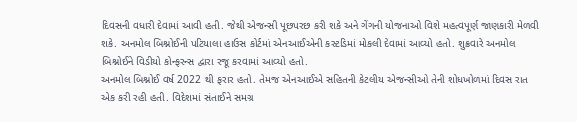દિવસની વધારી દેવામાં આવી હતી. જેથી એજન્સી પૂછપરછ કરી શકે અને ગેંગની યોજનાઓ વિશે મહત્વપૂર્ણ જાણકારી મેળવી શકે. અનમોલ બિશ્નોઈની પટિયાલા હાઉસ કોર્ટમાં એનઆઈએની કસ્ટડિમાં મોકલી દેવામાં આવ્યો હતો. શુક્રવારે અનમોલ બિશ્નોઈને વિડીયો કોન્ફરન્સ દ્વારા રજૂ કરવામાં આવ્યો હતો.
અનમોલ બિશ્નોઈ વર્ષ 2022 થી ફરાર હતો. તેમજ એનઆઈએ સહિતની કેટલીય એજન્સીઓ તેની શોધખોળમાં દિવસ રાત એક કરી રહી હતી. વિદેશમાં સંતાઈને સમગ્ર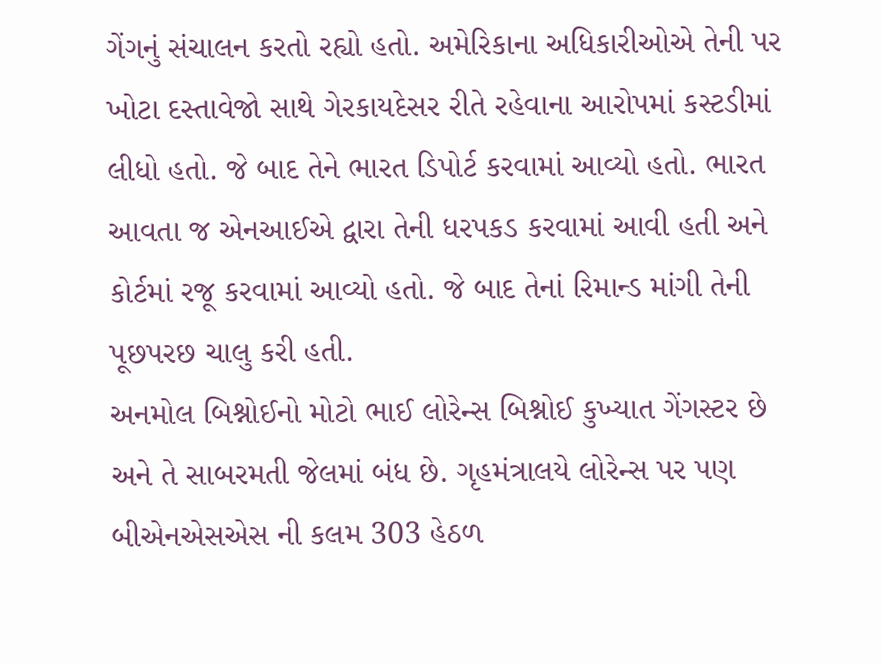ગેંગનું સંચાલન કરતો રહ્યો હતો. અમેરિકાના અધિકારીઓએ તેની પર ખોટા દસ્તાવેજો સાથે ગેરકાયદેસર રીતે રહેવાના આરોપમાં કસ્ટડીમાં લીધો હતો. જે બાદ તેને ભારત ડિપોર્ટ કરવામાં આવ્યો હતો. ભારત આવતા જ એનઆઈએ દ્વારા તેની ધરપકડ કરવામાં આવી હતી અને કોર્ટમાં રજૂ કરવામાં આવ્યો હતો. જે બાદ તેનાં રિમાન્ડ માંગી તેની પૂછપરછ ચાલુ કરી હતી.
અનમોલ બિશ્નોઈનો મોટો ભાઈ લોરેન્સ બિશ્નોઈ કુખ્યાત ગેંગસ્ટર છે અને તે સાબરમતી જેલમાં બંધ છે. ગૃહમંત્રાલયે લોરેન્સ પર પણ બીએનએસએસ ની કલમ 303 હેઠળ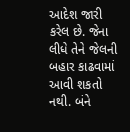આદેશ જારી કરેલ છે. જેના લીધે તેને જેલની બહાર કાઢવામાં આવી શકતો નથી. બંને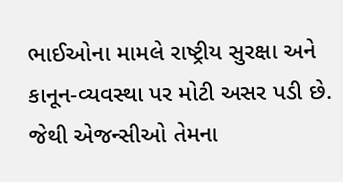ભાઈઓના મામલે રાષ્ટ્રીય સુરક્ષા અને કાનૂન-વ્યવસ્થા પર મોટી અસર પડી છે. જેથી એજન્સીઓ તેમના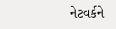નેટવર્કને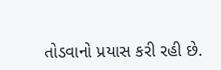તોડવાનો પ્રયાસ કરી રહી છે.